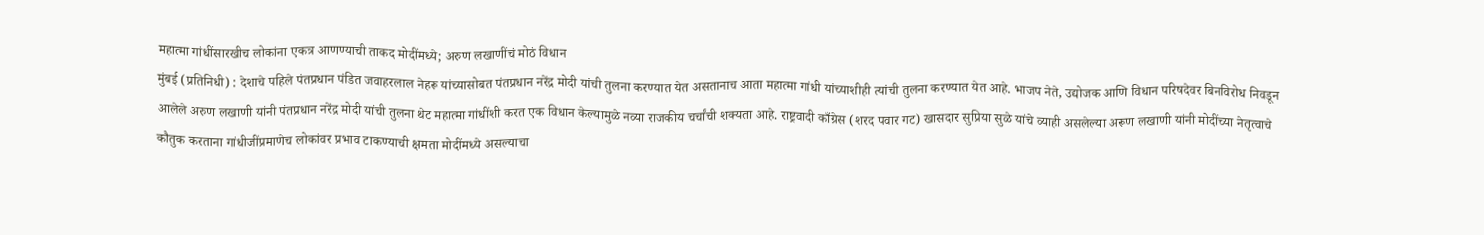महात्मा गांधींसारखीच लोकांना एकत्र आणण्याची ताकद मोदींमध्ये; अरुण लखाणींचं मोठं विधान
मुंबई (प्रतिनिधी) : देशाचे पहिले पंतप्रधान पंडित जवाहरलाल नेहरू यांच्यासोबत पंतप्रधान नरेंद्र मोदी यांची तुलना करण्यात येत असतानाच आता महात्मा गांधी यांच्याशीही त्यांची तुलना करण्यात येत आहे. भाजप नेते, उद्योजक आणि विधान परिषदेवर बिनविरोध निवडून आलेले अरुण लखाणी यांनी पंतप्रधान नरेंद्र मोदी यांची तुलना थेट महात्मा गांधींशी करत एक विधान केल्यामुळे नव्या राजकीय चर्चांची शक्यता आहे. राष्ट्रवादी काँग्रेस (शरद पवार गट) खासदार सुप्रिया सुळे यांचे व्याही असलेल्या अरूण लखाणी यांनी मोदींच्या नेतृत्वाचे कौतुक करताना गांधीजींप्रमाणेच लोकांवर प्रभाव टाकण्याची क्षमता मोदींमध्ये असल्याचा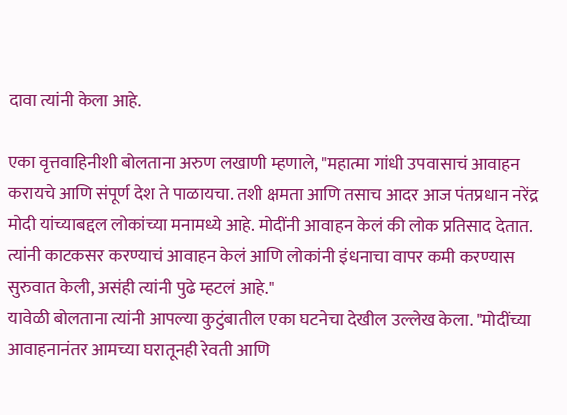दावा त्यांनी केला आहे.

एका वृत्तवाहिनीशी बोलताना अरुण लखाणी म्हणाले, "महात्मा गांधी उपवासाचं आवाहन करायचे आणि संपूर्ण देश ते पाळायचा. तशी क्षमता आणि तसाच आदर आज पंतप्रधान नरेंद्र मोदी यांच्याबद्दल लोकांच्या मनामध्ये आहे. मोदींनी आवाहन केलं की लोक प्रतिसाद देतात. त्यांनी काटकसर करण्याचं आवाहन केलं आणि लोकांनी इंधनाचा वापर कमी करण्यास सुरुवात केली, असंही त्यांनी पुढे म्हटलं आहे."
यावेळी बोलताना त्यांनी आपल्या कुटुंबातील एका घटनेचा देखील उल्लेख केला. "मोदींच्या आवाहनानंतर आमच्या घरातूनही रेवती आणि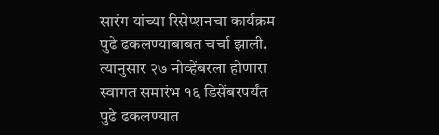सारंग यांच्या रिसेप्शनचा कार्यक्रम पुढे ढकलण्याबाबत चर्चा झाली. त्यानुसार २७ नोव्हेंबरला होणारा स्वागत समारंभ १६ डिसेंबरपर्यंत पुढे ढकलण्यात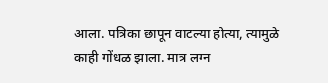आला. पत्रिका छापून वाटल्या होत्या, त्यामुळे काही गोंधळ झाला. मात्र लग्न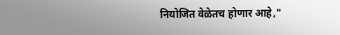नियोजित वेळेतच होणार आहे,"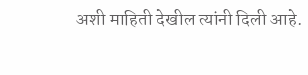अशी माहिती देखील त्यांनी दिली आहे.